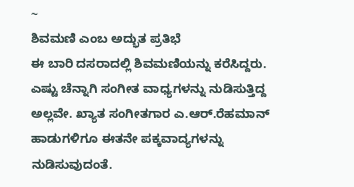~
ಶಿವಮಣಿ ಎಂಬ ಅದ್ಭುತ ಪ್ರತಿಭೆ
ಈ ಬಾರಿ ದಸರಾದಲ್ಲಿ ಶಿವಮಣಿಯನ್ನು ಕರೆಸಿದ್ದರು. ಎಷ್ಟು ಚೆನ್ನಾಗಿ ಸಂಗೀತ ವಾಧ್ಯಗಳನ್ನು ನುಡಿಸುತ್ತಿದ್ದ ಅಲ್ಲವೇ. ಖ್ಯಾತ ಸಂಗೀತಗಾರ ಎ.ಆರ್.ರೆಹಮಾನ್ ಹಾಡುಗಳಿಗೂ ಈತನೇ ಪಕ್ಕವಾದ್ಯಗಳನ್ನು ನುಡಿಸುವುದಂತೆ.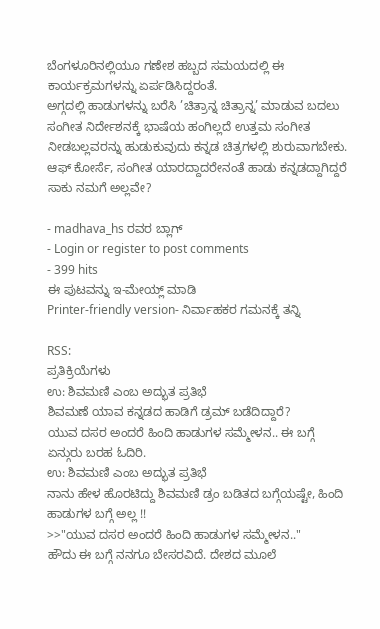ಬೆಂಗಳೂರಿನಲ್ಲಿಯೂ ಗಣೇಶ ಹಬ್ಬದ ಸಮಯದಲ್ಲಿ ಈ ಕಾರ್ಯಕ್ರಮಗಳನ್ನು ಏರ್ಪಡಿಸಿದ್ದರಂತೆ.
ಅಗ್ಗದಲ್ಲಿ ಹಾಡುಗಳನ್ನು ಬರೆಸಿ ’ಚಿತ್ರಾನ್ನ ಚಿತ್ರಾನ್ನ’ ಮಾಡುವ ಬದಲು ಸಂಗೀತ ನಿರ್ದೇಶನಕ್ಕೆ ಭಾಷೆಯ ಹಂಗಿಲ್ಲದೆ ಉತ್ತಮ ಸಂಗೀತ ನೀಡಬಲ್ಲವರನ್ನು ಹುಡುಕುವುದು ಕನ್ನಡ ಚಿತ್ರಗಳಲ್ಲಿ ಶುರುವಾಗಬೇಕು. ಆಫ್ ಕೋರ್ಸೆ, ಸಂಗೀತ ಯಾರದ್ದಾದರೇನಂತೆ ಹಾಡು ಕನ್ನಡದ್ದಾಗಿದ್ದರೆ ಸಾಕು ನಮಗೆ ಅಲ್ಲವೇ?

- madhava_hs ರವರ ಬ್ಲಾಗ್
- Login or register to post comments
- 399 hits
ಈ ಪುಟವನ್ನು ಇ-ಮೇಯ್ಲ್ ಮಾಡಿ
Printer-friendly version- ನಿರ್ವಾಹಕರ ಗಮನಕ್ಕೆ ತನ್ನಿ

RSS:
ಪ್ರತಿಕ್ರಿಯೆಗಳು
ಉ: ಶಿವಮಣಿ ಎಂಬ ಅದ್ಭುತ ಪ್ರತಿಭೆ
ಶಿವಮಣೆ ಯಾವ ಕನ್ನಡದ ಹಾಡಿಗೆ ಡ್ರಮ್ ಬಡೆದಿದ್ದಾರೆ?
ಯುವ ದಸರ ಅಂದರೆ ಹಿಂದಿ ಹಾಡುಗಳ ಸಮ್ಮೇಳನ.. ಈ ಬಗ್ಗೆ ಏನ್ಗುರು ಬರಹ ಓದಿರಿ.
ಉ: ಶಿವಮಣಿ ಎಂಬ ಅದ್ಭುತ ಪ್ರತಿಭೆ
ನಾನು ಹೇಳ ಹೊರಟಿದ್ದು ಶಿವಮಣಿ ಡ್ರಂ ಬಡಿತದ ಬಗ್ಗೆಯಷ್ಟೇ, ಹಿಂದಿ ಹಾಡುಗಳ ಬಗ್ಗೆ ಅಲ್ಲ !!
>>"ಯುವ ದಸರ ಅಂದರೆ ಹಿಂದಿ ಹಾಡುಗಳ ಸಮ್ಮೇಳನ.."
ಹೌದು ಈ ಬಗ್ಗೆ ನನಗೂ ಬೇಸರವಿದೆ. ದೇಶದ ಮೂಲೆ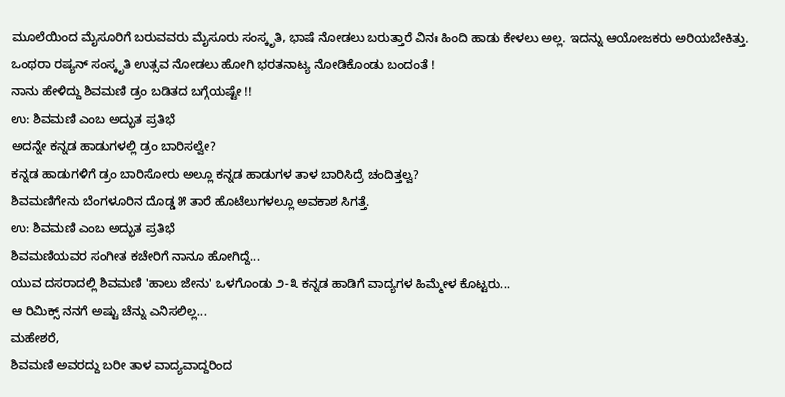ಮೂಲೆಯಿಂದ ಮೈಸೂರಿಗೆ ಬರುವವರು ಮೈಸೂರು ಸಂಸ್ಕೃತಿ, ಭಾಷೆ ನೋಡಲು ಬರುತ್ತಾರೆ ವಿನಃ ಹಿಂದಿ ಹಾಡು ಕೇಳಲು ಅಲ್ಲ. ಇದನ್ನು ಆಯೋಜಕರು ಅರಿಯಬೇಕಿತ್ತು. ಒಂಥರಾ ರಷ್ಯನ್ ಸಂಸ್ಕೃತಿ ಉತ್ಸವ ನೋಡಲು ಹೋಗಿ ಭರತನಾಟ್ಯ ನೋಡಿಕೊಂಡು ಬಂದಂತೆ !
ನಾನು ಹೇಳಿದ್ದು ಶಿವಮಣಿ ಡ್ರಂ ಬಡಿತದ ಬಗ್ಗೆಯಷ್ಟೇ !!
ಉ: ಶಿವಮಣಿ ಎಂಬ ಅದ್ಭುತ ಪ್ರತಿಭೆ
ಅದನ್ನೇ ಕನ್ನಡ ಹಾಡುಗಳಲ್ಲಿ ಡ್ರಂ ಬಾರಿಸಲ್ವೇ?
ಕನ್ನಡ ಹಾಡುಗಳಿಗೆ ಡ್ರಂ ಬಾರಿಸೋರು ಅಲ್ಲೂ ಕನ್ನಡ ಹಾಡುಗಳ ತಾಳ ಬಾರಿಸಿದ್ರೆ ಚಂದಿತ್ತಲ್ವ?
ಶಿವಮಣಿಗೇನು ಬೆಂಗಳೂರಿನ ದೊಡ್ಡ ೫ ತಾರೆ ಹೊಟೆಲುಗಳಲ್ಲೂ ಅವಕಾಶ ಸಿಗತ್ತೆ.
ಉ: ಶಿವಮಣಿ ಎಂಬ ಅದ್ಭುತ ಪ್ರತಿಭೆ
ಶಿವಮಣಿಯವರ ಸಂಗೀತ ಕಚೇರಿಗೆ ನಾನೂ ಹೋಗಿದ್ದೆ...
ಯುವ ದಸರಾದಲ್ಲಿ ಶಿವಮಣಿ 'ಹಾಲು ಜೇನು' ಒಳಗೊಂಡು ೨-೩ ಕನ್ನಡ ಹಾಡಿಗೆ ವಾದ್ಯಗಳ ಹಿಮ್ಮೇಳ ಕೊಟ್ಟರು...
ಆ ರಿಮಿಕ್ಸ್ ನನಗೆ ಅಷ್ಟು ಚೆನ್ನು ಎನಿಸಲಿಲ್ಲ...
ಮಹೇಶರೆ,
ಶಿವಮಣಿ ಅವರದ್ದು ಬರೀ ತಾಳ ವಾದ್ಯವಾದ್ದರಿಂದ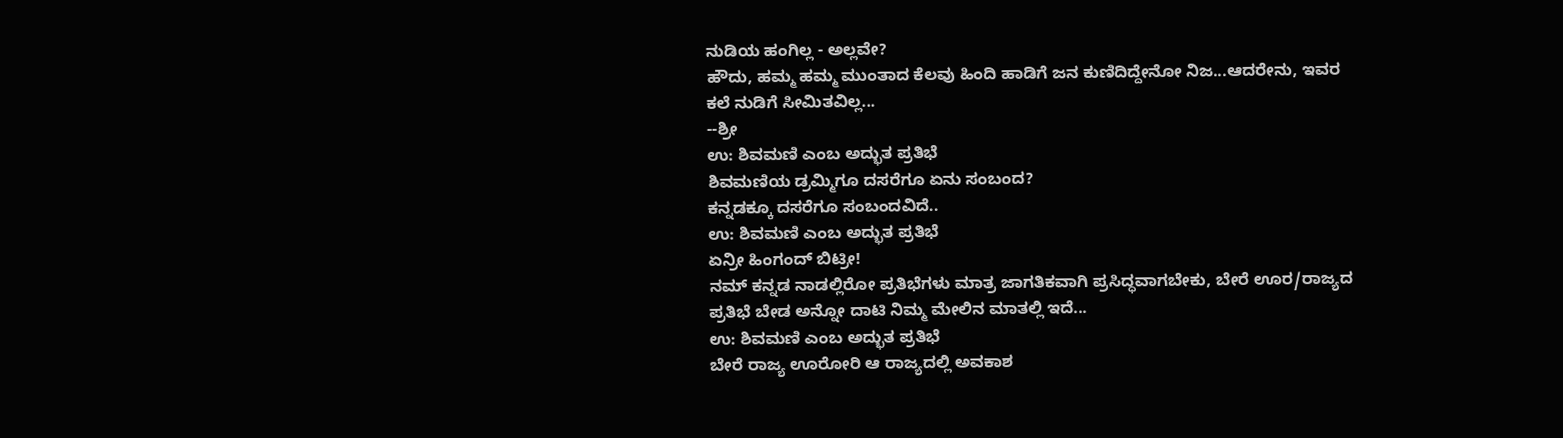ನುಡಿಯ ಹಂಗಿಲ್ಲ - ಅಲ್ಲವೇ?
ಹೌದು, ಹಮ್ಮ ಹಮ್ಮ ಮುಂತಾದ ಕೆಲವು ಹಿಂದಿ ಹಾಡಿಗೆ ಜನ ಕುಣಿದಿದ್ದೇನೋ ನಿಜ...ಆದರೇನು, ಇವರ ಕಲೆ ನುಡಿಗೆ ಸೀಮಿತವಿಲ್ಲ...
--ಶ್ರೀ
ಉ: ಶಿವಮಣಿ ಎಂಬ ಅದ್ಭುತ ಪ್ರತಿಭೆ
ಶಿವಮಣಿಯ ಡ್ರಮ್ಮಿಗೂ ದಸರೆಗೂ ಏನು ಸಂಬಂದ?
ಕನ್ನಡಕ್ಕೂ ದಸರೆಗೂ ಸಂಬಂದವಿದೆ..
ಉ: ಶಿವಮಣಿ ಎಂಬ ಅದ್ಭುತ ಪ್ರತಿಭೆ
ಏನ್ರೀ ಹಿಂಗಂದ್ ಬಿಟ್ರೀ!
ನಮ್ ಕನ್ನಡ ನಾಡಲ್ಲಿರೋ ಪ್ರತಿಭೆಗಳು ಮಾತ್ರ ಜಾಗತಿಕವಾಗಿ ಪ್ರಸಿದ್ಧವಾಗಬೇಕು, ಬೇರೆ ಊರ/ರಾಜ್ಯದ ಪ್ರತಿಭೆ ಬೇಡ ಅನ್ನೋ ದಾಟಿ ನಿಮ್ಮ ಮೇಲಿನ ಮಾತಲ್ಲಿ ಇದೆ...
ಉ: ಶಿವಮಣಿ ಎಂಬ ಅದ್ಭುತ ಪ್ರತಿಭೆ
ಬೇರೆ ರಾಜ್ಯ ಊರೋರಿ ಆ ರಾಜ್ಯದಲ್ಲಿ ಅವಕಾಶ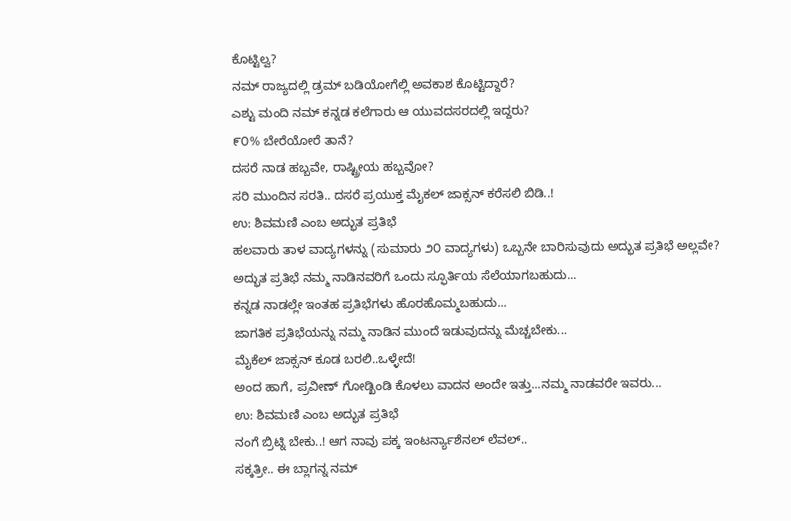ಕೊಟ್ಟಿಲ್ವ?
ನಮ್ ರಾಜ್ಯದಲ್ಲಿ ಡ್ರಮ್ ಬಡಿಯೋಗೆಲ್ಲಿ ಅವಕಾಶ ಕೊಟ್ಟಿದ್ದಾರೆ?
ಎಶ್ಟು ಮಂದಿ ನಮ್ ಕನ್ನಡ ಕಲೆಗಾರು ಆ ಯುವದಸರದಲ್ಲಿ ಇದ್ದರು?
೯೦% ಬೇರೆಯೋರೆ ತಾನೆ?
ದಸರೆ ನಾಡ ಹಬ್ಬವೇ, ರಾಷ್ಟ್ರೀಯ ಹಬ್ಬವೋ?
ಸರಿ ಮುಂದಿನ ಸರತಿ.. ದಸರೆ ಪ್ರಯುಕ್ತ ಮೈಕಲ್ ಜಾಕ್ಸನ್ ಕರೆಸಲಿ ಬಿಡಿ..!
ಉ: ಶಿವಮಣಿ ಎಂಬ ಅದ್ಭುತ ಪ್ರತಿಭೆ
ಹಲವಾರು ತಾಳ ವಾದ್ಯಗಳನ್ನು (ಸುಮಾರು ೨೦ ವಾದ್ಯಗಳು) ಒಬ್ಬನೇ ಬಾರಿಸುವುದು ಅದ್ಭುತ ಪ್ರತಿಭೆ ಅಲ್ಲವೇ?
ಅದ್ಭುತ ಪ್ರತಿಭೆ ನಮ್ಮ ನಾಡಿನವರಿಗೆ ಒಂದು ಸ್ಫೂರ್ತಿಯ ಸೆಲೆಯಾಗಬಹುದು...
ಕನ್ನಡ ನಾಡಲ್ಲೇ ಇಂತಹ ಪ್ರತಿಭೆಗಳು ಹೊರಹೊಮ್ಮಬಹುದು...
ಜಾಗತಿಕ ಪ್ರತಿಭೆಯನ್ನು ನಮ್ಮ ನಾಡಿನ ಮುಂದೆ ಇಡುವುದನ್ನು ಮೆಚ್ಚಬೇಕು...
ಮೈಕೆಲ್ ಜಾಕ್ಸನ್ ಕೂಡ ಬರಲಿ..ಒಳ್ಳೇದೆ!
ಅಂದ ಹಾಗೆ, ಪ್ರವೀಣ್ ಗೋಡ್ಖಿಂಡಿ ಕೊಳಲು ವಾದನ ಅಂದೇ ಇತ್ತು...ನಮ್ಮ ನಾಡವರೇ ಇವರು...
ಉ: ಶಿವಮಣಿ ಎಂಬ ಅದ್ಭುತ ಪ್ರತಿಭೆ
ನಂಗೆ ಬ್ರಿಟ್ನಿ ಬೇಕು..! ಆಗ ನಾವು ಪಕ್ಕ ಇಂಟರ್ನ್ಯಾಶೆನಲ್ ಲೆವಲ್..
ಸಕ್ಕತ್ರೀ.. ಈ ಬ್ಲಾಗನ್ನ ನಮ್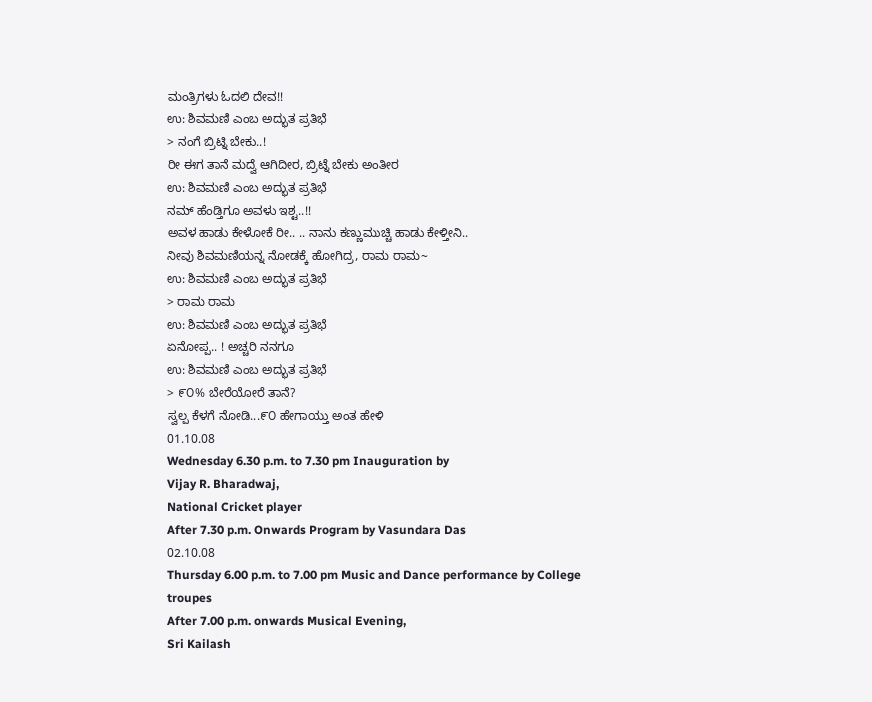ಮಂತ್ರಿಗಳು ಓದಲಿ ದೇವ!!
ಉ: ಶಿವಮಣಿ ಎಂಬ ಅದ್ಭುತ ಪ್ರತಿಭೆ
> ನಂಗೆ ಬ್ರಿಟ್ನಿ ಬೇಕು..!
ರೀ ಈಗ ತಾನೆ ಮದ್ವೆ ಆಗಿದೀರ, ಬ್ರಿಟ್ನೆ ಬೇಕು ಅಂತೀರ
ಉ: ಶಿವಮಣಿ ಎಂಬ ಅದ್ಭುತ ಪ್ರತಿಭೆ
ನಮ್ ಹೆಂಡ್ತಿಗೂ ಅವಳು ಇಶ್ಟ..!!
ಅವಳ ಹಾಡು ಕೇಳೋಕೆ ರೀ.. .. ನಾನು ಕಣ್ಣುಮುಚ್ಚಿ ಹಾಡು ಕೇಳ್ತೀನಿ..
ನೀವು ಶಿವಮಣಿಯನ್ನ ನೋಡಕ್ಕೆ ಹೋಗಿದ್ರ, ರಾಮ ರಾಮ~
ಉ: ಶಿವಮಣಿ ಎಂಬ ಅದ್ಭುತ ಪ್ರತಿಭೆ
> ರಾಮ ರಾಮ
ಉ: ಶಿವಮಣಿ ಎಂಬ ಅದ್ಭುತ ಪ್ರತಿಭೆ
ಏನೋಪ್ಪ.. ! ಅಚ್ಚರಿ ನನಗೂ
ಉ: ಶಿವಮಣಿ ಎಂಬ ಅದ್ಭುತ ಪ್ರತಿಭೆ
> ೯೦% ಬೇರೆಯೋರೆ ತಾನೆ?
ಸ್ವಲ್ಪ ಕೆಳಗೆ ನೋಡಿ...೯೦ ಹೇಗಾಯ್ತು ಅಂತ ಹೇಳಿ
01.10.08
Wednesday 6.30 p.m. to 7.30 pm Inauguration by
Vijay R. Bharadwaj,
National Cricket player
After 7.30 p.m. Onwards Program by Vasundara Das
02.10.08
Thursday 6.00 p.m. to 7.00 pm Music and Dance performance by College troupes
After 7.00 p.m. onwards Musical Evening,
Sri Kailash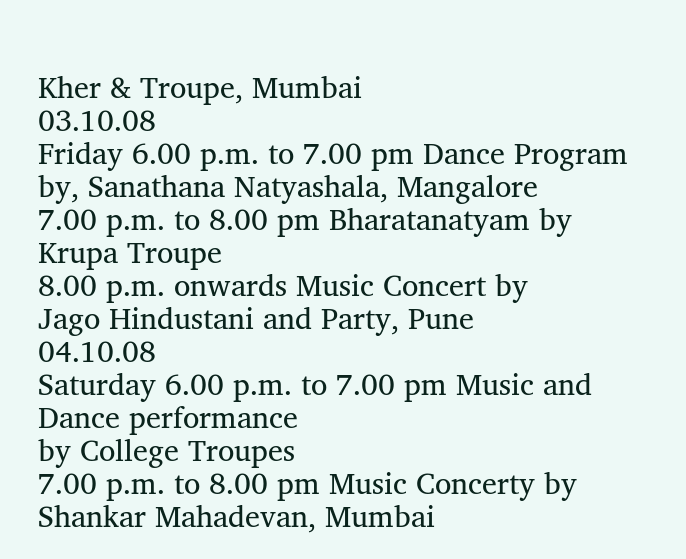Kher & Troupe, Mumbai
03.10.08
Friday 6.00 p.m. to 7.00 pm Dance Program by, Sanathana Natyashala, Mangalore
7.00 p.m. to 8.00 pm Bharatanatyam by Krupa Troupe
8.00 p.m. onwards Music Concert by
Jago Hindustani and Party, Pune
04.10.08
Saturday 6.00 p.m. to 7.00 pm Music and Dance performance
by College Troupes
7.00 p.m. to 8.00 pm Music Concerty by
Shankar Mahadevan, Mumbai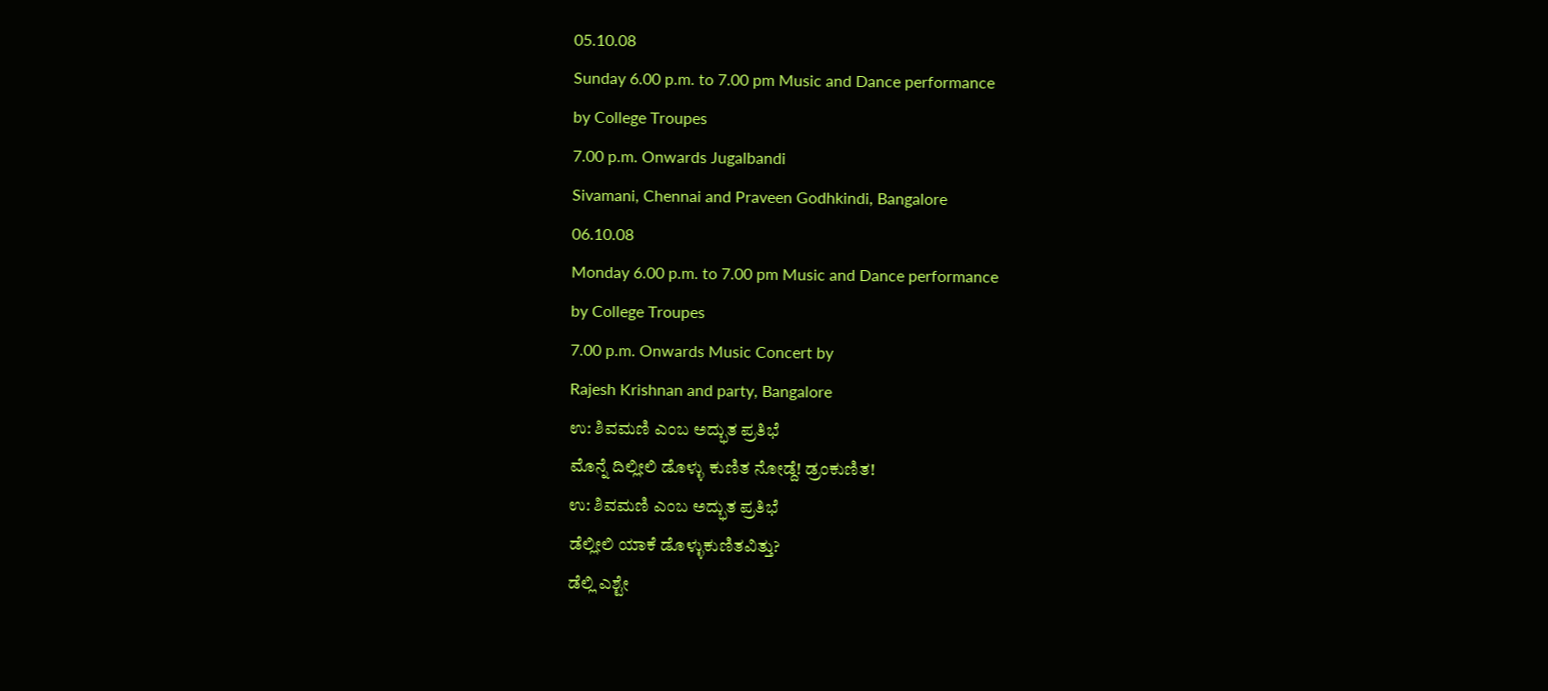05.10.08
Sunday 6.00 p.m. to 7.00 pm Music and Dance performance
by College Troupes
7.00 p.m. Onwards Jugalbandi
Sivamani, Chennai and Praveen Godhkindi, Bangalore
06.10.08
Monday 6.00 p.m. to 7.00 pm Music and Dance performance
by College Troupes
7.00 p.m. Onwards Music Concert by
Rajesh Krishnan and party, Bangalore
ಉ: ಶಿವಮಣಿ ಎಂಬ ಅದ್ಭುತ ಪ್ರತಿಭೆ
ಮೊನ್ನೆ ದಿಲ್ಲೀಲಿ ಡೊಳ್ಳು ಕುಣಿತ ನೋಡ್ದೆ! ಡ್ರಂಕುಣಿತ!
ಉ: ಶಿವಮಣಿ ಎಂಬ ಅದ್ಭುತ ಪ್ರತಿಭೆ
ಡೆಲ್ಲೀಲಿ ಯಾಕೆ ಡೊಳ್ಳುಕುಣಿತವಿತ್ತು?
ಡೆಲ್ಲಿ ಎಶ್ಟೇ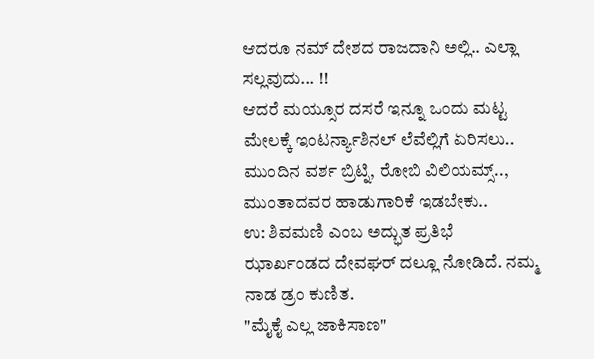ಆದರೂ ನಮ್ ದೇಶದ ರಾಜದಾನಿ ಅಲ್ಲಿ.. ಎಲ್ಲಾ ಸಲ್ಲವುದು... !!
ಆದರೆ ಮಯ್ಸೂರ ದಸರೆ ಇನ್ನೂ ಒಂದು ಮಟ್ಟ ಮೇಲಕ್ಕೆ ಇಂಟರ್ನ್ಯಾಶಿನಲ್ ಲೆವೆಲ್ಲಿಗೆ ಏರಿಸಲು.. ಮುಂದಿನ ವರ್ಶ ಬ್ರಿಟ್ನಿ, ರೋಬಿ ವಿಲಿಯಮ್ಸ್.., ಮುಂತಾದವರ ಹಾಡುಗಾರಿಕೆ ಇಡಬೇಕು..
ಉ: ಶಿವಮಣಿ ಎಂಬ ಅದ್ಭುತ ಪ್ರತಿಭೆ
ಝಾರ್ಖಂಡದ ದೇವಘರ್ ದಲ್ಲೂ ನೋಡಿದೆ. ನಮ್ಮ ನಾಡ ಡ್ರಂ ಕುಣಿತ.
"ಮೈಕೈ ಎಲ್ಲ ಜಾಕಿಸಾಣ"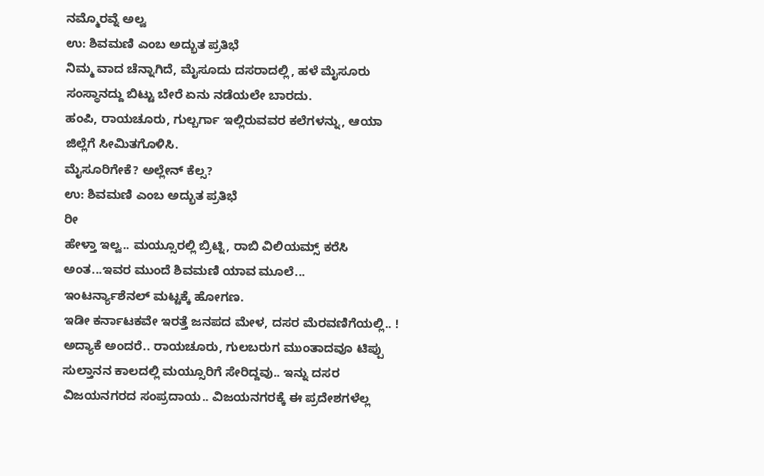ನಮ್ಮೊರವ್ನೆ ಅಲ್ವ
ಉ: ಶಿವಮಣಿ ಎಂಬ ಅದ್ಭುತ ಪ್ರತಿಭೆ
ನಿಮ್ಮ ವಾದ ಚೆನ್ನಾಗಿದೆ, ಮೈಸೂದು ದಸರಾದಲ್ಲಿ, ಹಳೆ ಮೈಸೂರು ಸಂಸ್ಥಾನದ್ದು ಬಿಟ್ಟು ಬೇರೆ ಏನು ನಡೆಯಲೇ ಬಾರದು.
ಹಂಪಿ, ರಾಯಚೂರು, ಗುಲ್ಬರ್ಗಾ ಇಲ್ಲಿರುವವರ ಕಲೆಗಳನ್ನು, ಆಯಾ ಜಿಲ್ಲೆಗೆ ಸೀಮಿತಗೊಳಿಸಿ.
ಮೈಸೂರಿಗೇಕೆ? ಅಲ್ಲೇನ್ ಕೆಲ್ಸ?
ಉ: ಶಿವಮಣಿ ಎಂಬ ಅದ್ಭುತ ಪ್ರತಿಭೆ
ರೀ
ಹೇಳ್ತಾ ಇಲ್ವ.. ಮಯ್ಸೂರಲ್ಲಿ ಬ್ರಿಟ್ನಿ, ರಾಬಿ ವಿಲಿಯಮ್ಸ್ ಕರೆಸಿ ಅಂತ...ಇವರ ಮುಂದೆ ಶಿವಮಣಿ ಯಾವ ಮೂಲೆ...
ಇಂಟರ್ನ್ಯಾಶೆನಲ್ ಮಟ್ಟಕ್ಕೆ ಹೋಗಣ.
ಇಡೀ ಕರ್ನಾಟಕವೇ ಇರತ್ತೆ ಜನಪದ ಮೇಳ, ದಸರ ಮೆರವಣಿಗೆಯಲ್ಲಿ.. ! ಅದ್ಯಾಕೆ ಅಂದರೆ.. ರಾಯಚೂರು, ಗುಲಬರುಗ ಮುಂತಾದವೂ ಟಿಪ್ಪು ಸುಲ್ತಾನನ ಕಾಲದಲ್ಲಿ ಮಯ್ಸೂರಿಗೆ ಸೇರಿದ್ದವು.. ಇನ್ನು ದಸರ ವಿಜಯನಗರದ ಸಂಪ್ರದಾಯ.. ವಿಜಯನಗರಕ್ಕೆ ಈ ಪ್ರದೇಶಗಳೆಲ್ಲ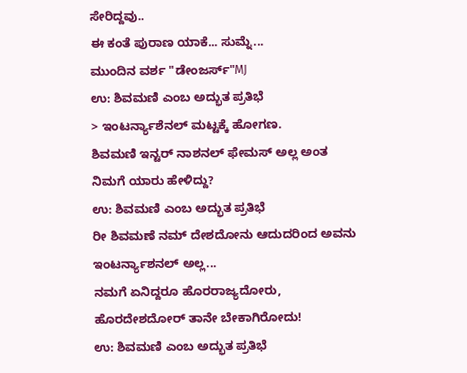ಸೇರಿದ್ದವು..
ಈ ಕಂತೆ ಪುರಾಣ ಯಾಕೆ... ಸುಮ್ನೆ...
ಮುಂದಿನ ವರ್ಶ "ಡೇಂಜರ್ಸ್"MJ
ಉ: ಶಿವಮಣಿ ಎಂಬ ಅದ್ಭುತ ಪ್ರತಿಭೆ
> ಇಂಟರ್ನ್ಯಾಶೆನಲ್ ಮಟ್ಟಕ್ಕೆ ಹೋಗಣ.
ಶಿವಮಣಿ ಇನ್ಟರ್ ನಾಶನಲ್ ಫೇಮಸ್ ಅಲ್ಲ ಅಂತ ನಿಮಗೆ ಯಾರು ಹೇಳಿದ್ದು?
ಉ: ಶಿವಮಣಿ ಎಂಬ ಅದ್ಭುತ ಪ್ರತಿಭೆ
ರೀ ಶಿವಮಣೆ ನಮ್ ದೇಶದೋನು ಆದುದರಿಂದ ಅವನು ಇಂಟರ್ನ್ಯಾಶನಲ್ ಅಲ್ಲ...
ನಮಗೆ ಏನಿದ್ದರೂ ಹೊರರಾಜ್ಯದೋರು, ಹೊರದೇಶದೋರ್ ತಾನೇ ಬೇಕಾಗಿರೋದು!
ಉ: ಶಿವಮಣಿ ಎಂಬ ಅದ್ಭುತ ಪ್ರತಿಭೆ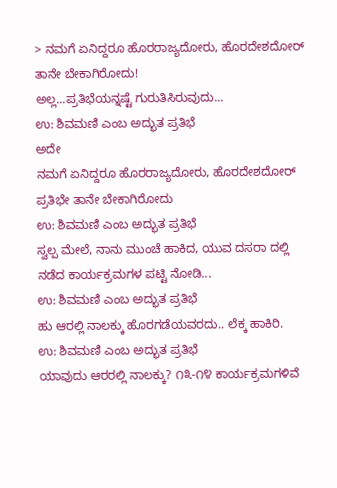> ನಮಗೆ ಏನಿದ್ದರೂ ಹೊರರಾಜ್ಯದೋರು, ಹೊರದೇಶದೋರ್ ತಾನೇ ಬೇಕಾಗಿರೋದು!
ಅಲ್ಲ...ಪ್ರತಿಭೆಯನ್ನಷ್ಟೆ ಗುರುತಿಸಿರುವುದು...
ಉ: ಶಿವಮಣಿ ಎಂಬ ಅದ್ಭುತ ಪ್ರತಿಭೆ
ಅದೇ
ನಮಗೆ ಏನಿದ್ದರೂ ಹೊರರಾಜ್ಯದೋರು, ಹೊರದೇಶದೋರ್ ಪ್ರತಿಭೇ ತಾನೇ ಬೇಕಾಗಿರೋದು
ಉ: ಶಿವಮಣಿ ಎಂಬ ಅದ್ಭುತ ಪ್ರತಿಭೆ
ಸ್ವಲ್ಪ ಮೇಲೆ, ನಾನು ಮುಂಚೆ ಹಾಕಿದ, ಯುವ ದಸರಾ ದಲ್ಲಿ ನಡೆದ ಕಾರ್ಯಕ್ರಮಗಳ ಪಟ್ಟಿ ನೋಡಿ...
ಉ: ಶಿವಮಣಿ ಎಂಬ ಅದ್ಭುತ ಪ್ರತಿಭೆ
ಹು ಆರಲ್ಲಿ ನಾಲಕ್ಕು ಹೊರಗಡೆಯವರದು.. ಲೆಕ್ಕ ಹಾಕಿರಿ.
ಉ: ಶಿವಮಣಿ ಎಂಬ ಅದ್ಭುತ ಪ್ರತಿಭೆ
ಯಾವುದು ಆರರಲ್ಲಿ ನಾಲಕ್ಕು? ೧೩-೧೪ ಕಾರ್ಯಕ್ರಮಗಳಿವೆ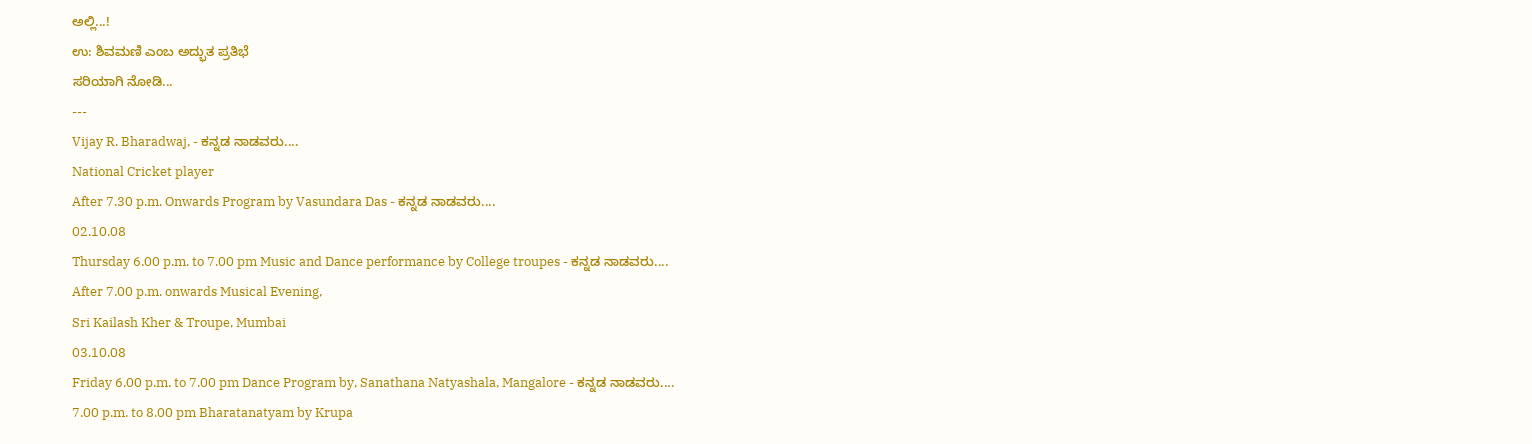ಅಲ್ಲಿ...!
ಉ: ಶಿವಮಣಿ ಎಂಬ ಅದ್ಭುತ ಪ್ರತಿಭೆ
ಸರಿಯಾಗಿ ನೋಡಿ...
---
Vijay R. Bharadwaj, - ಕನ್ನಡ ನಾಡವರು....
National Cricket player
After 7.30 p.m. Onwards Program by Vasundara Das - ಕನ್ನಡ ನಾಡವರು....
02.10.08
Thursday 6.00 p.m. to 7.00 pm Music and Dance performance by College troupes - ಕನ್ನಡ ನಾಡವರು....
After 7.00 p.m. onwards Musical Evening,
Sri Kailash Kher & Troupe, Mumbai
03.10.08
Friday 6.00 p.m. to 7.00 pm Dance Program by, Sanathana Natyashala, Mangalore - ಕನ್ನಡ ನಾಡವರು....
7.00 p.m. to 8.00 pm Bharatanatyam by Krupa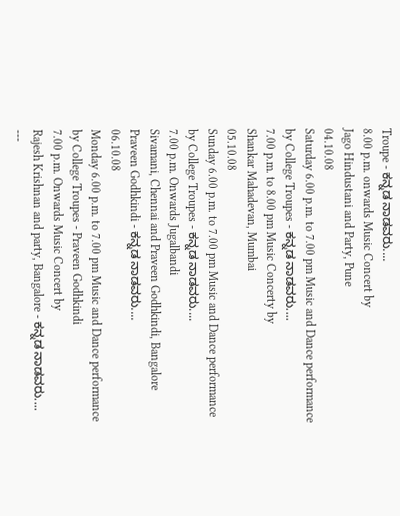Troupe - ಕನ್ನಡ ನಾಡವರು....
8.00 p.m. onwards Music Concert by
Jago Hindustani and Party, Pune
04.10.08
Saturday 6.00 p.m. to 7.00 pm Music and Dance performance
by College Troupes - ಕನ್ನಡ ನಾಡವರು....
7.00 p.m. to 8.00 pm Music Concerty by
Shankar Mahadevan, Mumbai
05.10.08
Sunday 6.00 p.m. to 7.00 pm Music and Dance performance
by College Troupes - ಕನ್ನಡ ನಾಡವರು....
7.00 p.m. Onwards Jugalbandi
Sivamani, Chennai and Praveen Godhkindi, Bangalore
Praveen Godhkindi - ಕನ್ನಡ ನಾಡವರು....
06.10.08
Monday 6.00 p.m. to 7.00 pm Music and Dance performance
by College Troupes - Praveen Godhkindi
7.00 p.m. Onwards Music Concert by
Rajesh Krishnan and party, Bangalore - ಕನ್ನಡ ನಾಡವರು....
---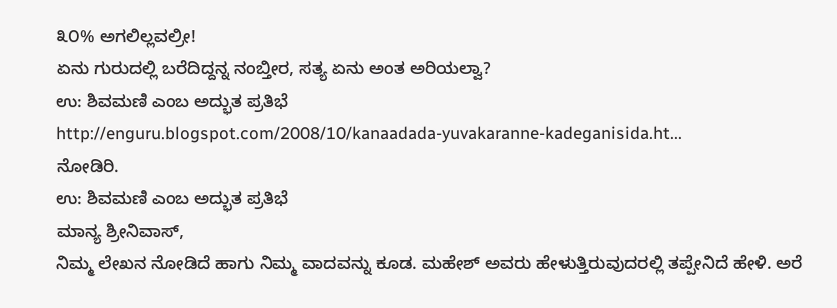೩೦% ಅಗಲಿಲ್ಲವಲ್ರೀ!
ಏನು ಗುರುದಲ್ಲಿ ಬರೆದಿದ್ದನ್ನ ನಂಬ್ತೀರ, ಸತ್ಯ ಏನು ಅಂತ ಅರಿಯಲ್ವಾ?
ಉ: ಶಿವಮಣಿ ಎಂಬ ಅದ್ಭುತ ಪ್ರತಿಭೆ
http://enguru.blogspot.com/2008/10/kanaadada-yuvakaranne-kadeganisida.ht...
ನೋಡಿರಿ.
ಉ: ಶಿವಮಣಿ ಎಂಬ ಅದ್ಭುತ ಪ್ರತಿಭೆ
ಮಾನ್ಯ ಶ್ರೀನಿವಾಸ್,
ನಿಮ್ಮ ಲೇಖನ ನೋಡಿದೆ ಹಾಗು ನಿಮ್ಮ ವಾದವನ್ನು ಕೂಡ. ಮಹೇಶ್ ಅವರು ಹೇಳುತ್ತಿರುವುದರಲ್ಲಿ ತಪ್ಪೇನಿದೆ ಹೇಳಿ. ಅರೆ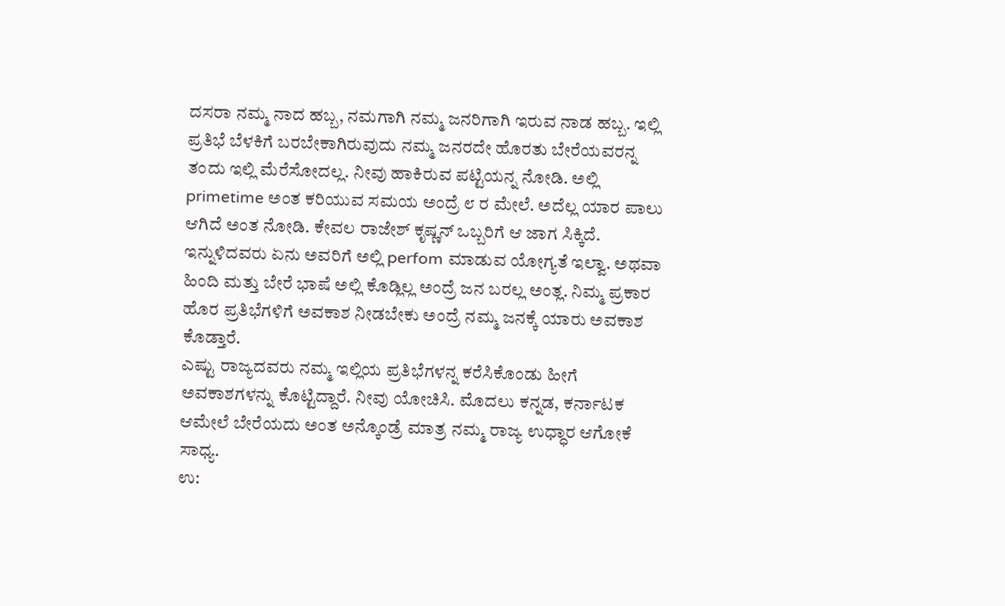ದಸರಾ ನಮ್ಮ ನಾದ ಹಬ್ಬ, ನಮಗಾಗಿ ನಮ್ಮ ಜನರಿಗಾಗಿ ಇರುವ ನಾಡ ಹಬ್ಬ. ಇಲ್ಲಿ ಪ್ರತಿಭೆ ಬೆಳಕಿಗೆ ಬರಬೇಕಾಗಿರುವುದು ನಮ್ಮ ಜನರದೇ ಹೊರತು ಬೇರೆಯವರನ್ನ ತಂದು ಇಲ್ಲಿ ಮೆರೆಸೋದಲ್ಲ. ನೀವು ಹಾಕಿರುವ ಪಟ್ಟಿಯನ್ನ ನೋಡಿ. ಅಲ್ಲಿ primetime ಅಂತ ಕರಿಯುವ ಸಮಯ ಅಂದ್ರೆ ೮ ರ ಮೇಲೆ. ಅದೆಲ್ಲ ಯಾರ ಪಾಲು ಆಗಿದೆ ಅಂತ ನೋಡಿ. ಕೇವಲ ರಾಜೇಶ್ ಕೃಷ್ಣನ್ ಒಬ್ಬರಿಗೆ ಆ ಜಾಗ ಸಿಕ್ಕಿದೆ. ಇನ್ನುಳಿದವರು ಏನು ಅವರಿಗೆ ಅಲ್ಲಿ perfom ಮಾಡುವ ಯೋಗ್ಯತೆ ಇಲ್ವಾ. ಅಥವಾ ಹಿಂದಿ ಮತ್ತು ಬೇರೆ ಭಾಷೆ ಅಲ್ಲಿ ಕೊಡ್ಲಿಲ್ಲ ಅಂದ್ರೆ ಜನ ಬರಲ್ಲ ಅಂತ್ಲ. ನಿಮ್ಮ ಪ್ರಕಾರ ಹೊರ ಪ್ರತಿಭೆಗಳಿಗೆ ಅವಕಾಶ ನೀಡಬೇಕು ಅಂದ್ರೆ ನಮ್ಮ ಜನಕ್ಕೆ ಯಾರು ಅವಕಾಶ ಕೊಡ್ತಾರೆ.
ಎಷ್ಟು ರಾಜ್ಯದವರು ನಮ್ಮ ಇಲ್ಲಿಯ ಪ್ರತಿಭೆಗಳನ್ನ ಕರೆಸಿಕೊಂಡು ಹೀಗೆ ಅವಕಾಶಗಳನ್ನು ಕೊಟ್ಟಿದ್ದಾರೆ. ನೀವು ಯೋಚಿಸಿ. ಮೊದಲು ಕನ್ನಡ, ಕರ್ನಾಟಕ ಆಮೇಲೆ ಬೇರೆಯದು ಅಂತ ಅನ್ಕೊಂಡ್ರೆ ಮಾತ್ರ ನಮ್ಮ ರಾಜ್ಯ ಉಧ್ಧಾರ ಆಗೋಕೆ ಸಾಧ್ಯ.
ಉ: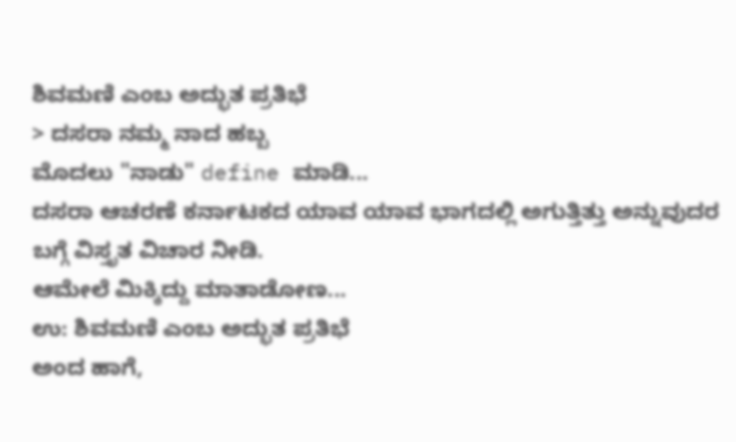ಶಿವಮಣಿ ಎಂಬ ಅದ್ಭುತ ಪ್ರತಿಭೆ
> ದಸರಾ ನಮ್ಮ ನಾದ ಹಬ್ಬ
ಮೊದಲು "ನಾಡು" define ಮಾಡಿ...
ದಸರಾ ಆಚರಣೆ ಕರ್ನಾಟಕದ ಯಾವ ಯಾವ ಭಾಗದಲ್ಲಿ ಅಗುತ್ತಿತ್ತು ಅನ್ನುವುದರ ಬಗ್ಗೆ ವಿಸ್ತೃತ ವಿಚಾರ ನೀಡಿ.
ಆಮೇಲೆ ಮಿಕ್ಕಿದ್ದು ಮಾತಾಡೋಣ...
ಉ: ಶಿವಮಣಿ ಎಂಬ ಅದ್ಭುತ ಪ್ರತಿಭೆ
ಅಂದ ಹಾಗೆ,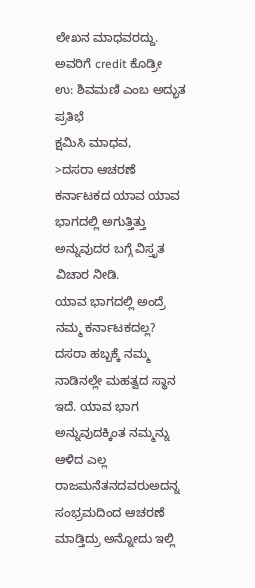ಲೇಖನ ಮಾಧವರದ್ದು. ಅವರಿಗೆ credit ಕೊಡ್ರೀ
ಉ: ಶಿವಮಣಿ ಎಂಬ ಅದ್ಭುತ ಪ್ರತಿಭೆ
ಕ್ಷಮಿಸಿ ಮಾಧವ,
>ದಸರಾ ಆಚರಣೆ ಕರ್ನಾಟಕದ ಯಾವ ಯಾವ ಭಾಗದಲ್ಲಿ ಅಗುತ್ತಿತ್ತು ಅನ್ನುವುದರ ಬಗ್ಗೆ ವಿಸ್ತೃತ ವಿಚಾರ ನೀಡಿ.
ಯಾವ ಭಾಗದಲ್ಲಿ ಅಂದ್ರೆ ನಮ್ಮ ಕರ್ನಾಟಕದಲ್ಲ?
ದಸರಾ ಹಬ್ಬಕ್ಕೆ ನಮ್ಮ ನಾಡಿನಲ್ಲೇ ಮಹತ್ವದ ಸ್ಥಾನ ಇದೆ. ಯಾವ ಭಾಗ ಅನ್ನುವುದಕ್ಕಿಂತ ನಮ್ಮನ್ನು ಆಳಿದ ಎಲ್ಲ ರಾಜಮನೆತನದವರುಅದನ್ನ ಸಂಭ್ರಮದಿಂದ ಆಚರಣೆ ಮಾಡ್ತಿದ್ರು ಅನ್ನೋದು ಇಲ್ಲಿ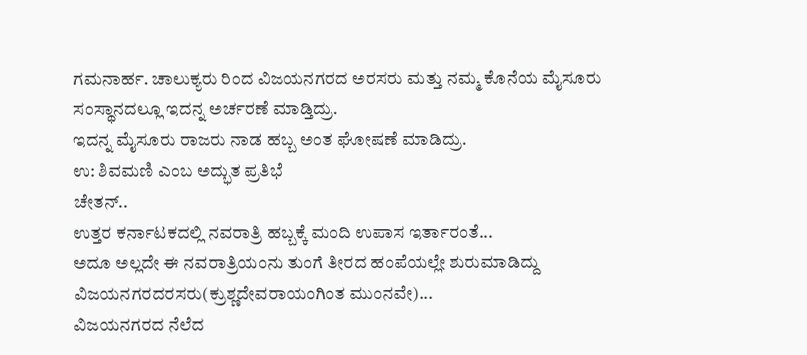ಗಮನಾರ್ಹ. ಚಾಲುಕ್ಯರು ರಿಂದ ವಿಜಯನಗರದ ಅರಸರು ಮತ್ತು ನಮ್ಮ ಕೊನೆಯ ಮೈಸೂರು ಸಂಸ್ಥಾನದಲ್ಲೂ ಇದನ್ನ ಅರ್ಚರಣೆ ಮಾಡ್ತಿದ್ರು.
ಇದನ್ನ ಮೈಸೂರು ರಾಜರು ನಾಡ ಹಬ್ಬ ಅಂತ ಘೋಷಣೆ ಮಾಡಿದ್ರು.
ಉ: ಶಿವಮಣಿ ಎಂಬ ಅದ್ಭುತ ಪ್ರತಿಭೆ
ಚೇತನ್..
ಉತ್ತರ ಕರ್ನಾಟಕದಲ್ಲಿ ನವರಾತ್ರಿ ಹಬ್ಬಕ್ಕೆ ಮಂದಿ ಉಪಾಸ ಇರ್ತಾರಂತೆ...
ಅದೂ ಅಲ್ಲದೇ ಈ ನವರಾತ್ರಿಯಂನು ತುಂಗೆ ತೀರದ ಹಂಪೆಯಲ್ಲೇ ಶುರುಮಾಡಿದ್ದು ವಿಜಯನಗರದರಸರು(ಕ್ರುಶ್ಣದೇವರಾಯಂಗಿಂತ ಮುಂನವೇ)...
ವಿಜಯನಗರದ ನೆಲೆದ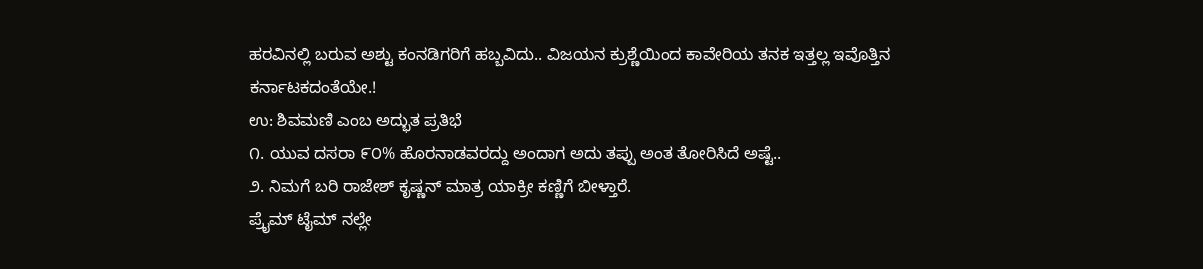ಹರವಿನಲ್ಲಿ ಬರುವ ಅಶ್ಟು ಕಂನಡಿಗರಿಗೆ ಹಬ್ಬವಿದು.. ವಿಜಯನ ಕ್ರುಶ್ಣೆಯಿಂದ ಕಾವೇರಿಯ ತನಕ ಇತ್ತಲ್ಲ ಇವೊತ್ತಿನ ಕರ್ನಾಟಕದಂತೆಯೇ.!
ಉ: ಶಿವಮಣಿ ಎಂಬ ಅದ್ಭುತ ಪ್ರತಿಭೆ
೧. ಯುವ ದಸರಾ ೯೦% ಹೊರನಾಡವರದ್ದು ಅಂದಾಗ ಅದು ತಪ್ಪು ಅಂತ ತೋರಿಸಿದೆ ಅಷ್ಟೆ..
೨. ನಿಮಗೆ ಬರಿ ರಾಜೇಶ್ ಕೃಷ್ಣನ್ ಮಾತ್ರ ಯಾಕ್ರೀ ಕಣ್ಣಿಗೆ ಬೀಳ್ತಾರೆ.
ಪ್ರೈಮ್ ಟೈಮ್ ನಲ್ಲೇ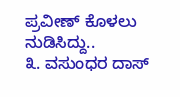ಪ್ರವೀಣ್ ಕೊಳಲು ನುಡಿಸಿದ್ದು..
೩. ವಸುಂಧರ ದಾಸ್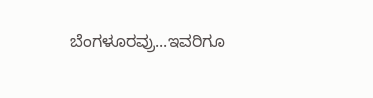ಬೆಂಗಳೂರವ್ರು...ಇವರಿಗೂ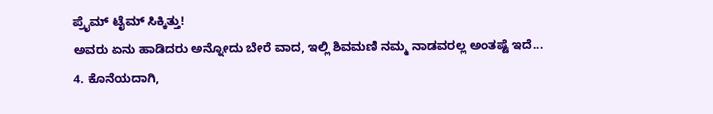ಪ್ರೈಮ್ ಟೈಮ್ ಸಿಕ್ಕಿತ್ತು!
ಅವರು ಏನು ಹಾಡಿದರು ಅನ್ನೋದು ಬೇರೆ ವಾದ, ಇಲ್ಲಿ ಶಿವಮಣಿ ನಮ್ಮ ನಾಡವರಲ್ಲ ಅಂತಷ್ಟೆ ಇದೆ...
4. ಕೊನೆಯದಾಗಿ,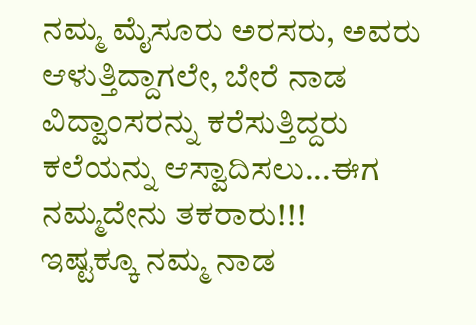ನಮ್ಮ ಮೈಸೂರು ಅರಸರು, ಅವರು ಆಳುತ್ತಿದ್ದಾಗಲೇ, ಬೇರೆ ನಾಡ ವಿದ್ವಾಂಸರನ್ನು ಕರೆಸುತ್ತಿದ್ದರು ಕಲೆಯನ್ನು ಆಸ್ವಾದಿಸಲು...ಈಗ ನಮ್ಮದೇನು ತಕರಾರು!!!
ಇಷ್ಟಕ್ಕೂ ನಮ್ಮ ನಾಡ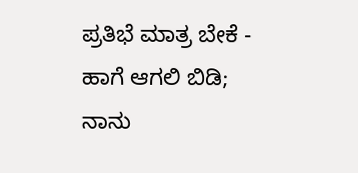ಪ್ರತಿಭೆ ಮಾತ್ರ ಬೇಕೆ - ಹಾಗೆ ಆಗಲಿ ಬಿಡಿ; ನಾನು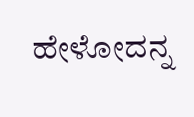ಹೇಳೋದನ್ನ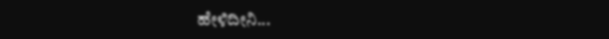ಹೇಳಿದೀನಿ...